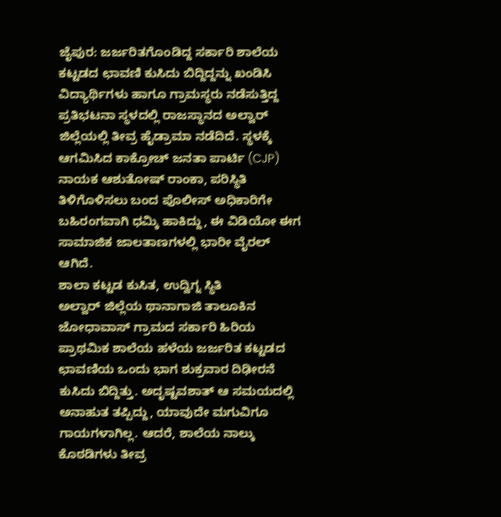ಜೈಪುರ: ಜರ್ಜರಿತಗೊಂಡಿದ್ದ ಸರ್ಕಾರಿ ಶಾಲೆಯ ಕಟ್ಟಡದ ಛಾವಣಿ ಕುಸಿದು ಬಿದ್ದಿದ್ದನ್ನು ಖಂಡಿಸಿ ವಿದ್ಯಾರ್ಥಿಗಳು ಹಾಗೂ ಗ್ರಾಮಸ್ಥರು ನಡೆಸುತ್ತಿದ್ದ ಪ್ರತಿಭಟನಾ ಸ್ಥಳದಲ್ಲಿ ರಾಜಸ್ಥಾನದ ಅಲ್ವಾರ್ ಜಿಲ್ಲೆಯಲ್ಲಿ ತೀವ್ರ ಹೈಡ್ರಾಮಾ ನಡೆದಿದೆ. ಸ್ಥಳಕ್ಕೆ ಆಗಮಿಸಿದ ಕಾಕ್ರೋಚ್ ಜನತಾ ಪಾರ್ಟಿ (CJP) ನಾಯಕ ಆಶುತೋಷ್ ರಾಂಕಾ, ಪರಿಸ್ಥಿತಿ ತಿಳಿಗೊಳಿಸಲು ಬಂದ ಪೊಲೀಸ್ ಅಧಿಕಾರಿಗೇ ಬಹಿರಂಗವಾಗಿ ಧಮ್ಕಿ ಹಾಕಿದ್ದು, ಈ ವಿಡಿಯೋ ಈಗ ಸಾಮಾಜಿಕ ಜಾಲತಾಣಗಳಲ್ಲಿ ಭಾರೀ ವೈರಲ್ ಆಗಿದೆ.
ಶಾಲಾ ಕಟ್ಟಡ ಕುಸಿತ, ಉದ್ವಿಗ್ನ ಸ್ಥಿತಿ
ಅಲ್ವಾರ್ ಜಿಲ್ಲೆಯ ಥಾನಾಗಾಜಿ ತಾಲೂಕಿನ ಜೋಧಾವಾಸ್ ಗ್ರಾಮದ ಸರ್ಕಾರಿ ಹಿರಿಯ ಪ್ರಾಥಮಿಕ ಶಾಲೆಯ ಹಳೆಯ ಜರ್ಜರಿತ ಕಟ್ಟಡದ ಛಾವಣಿಯ ಒಂದು ಭಾಗ ಶುಕ್ರವಾರ ದಿಢೀರನೆ ಕುಸಿದು ಬಿದ್ದಿತ್ತು. ಅದೃಷ್ಟವಶಾತ್ ಆ ಸಮಯದಲ್ಲಿ ಅನಾಹುತ ತಪ್ಪಿದ್ದು, ಯಾವುದೇ ಮಗುವಿಗೂ ಗಾಯಗಳಾಗಿಲ್ಲ. ಆದರೆ, ಶಾಲೆಯ ನಾಲ್ಕು ಕೊಠಡಿಗಳು ತೀವ್ರ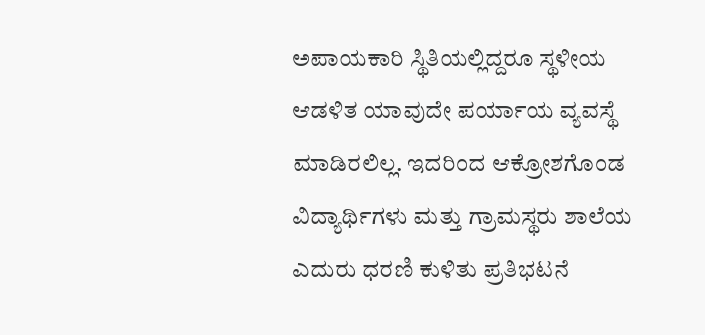ಅಪಾಯಕಾರಿ ಸ್ಥಿತಿಯಲ್ಲಿದ್ದರೂ ಸ್ಥಳೀಯ ಆಡಳಿತ ಯಾವುದೇ ಪರ್ಯಾಯ ವ್ಯವಸ್ಥೆ ಮಾಡಿರಲಿಲ್ಲ. ಇದರಿಂದ ಆಕ್ರೋಶಗೊಂಡ ವಿದ್ಯಾರ್ಥಿಗಳು ಮತ್ತು ಗ್ರಾಮಸ್ಥರು ಶಾಲೆಯ ಎದುರು ಧರಣಿ ಕುಳಿತು ಪ್ರತಿಭಟನೆ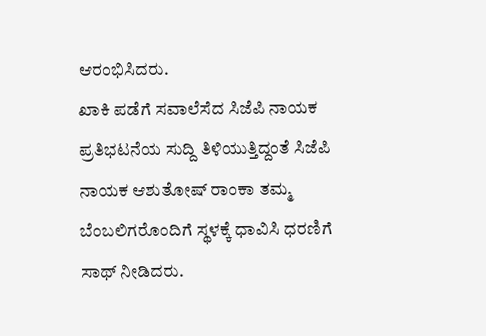ಆರಂಭಿಸಿದರು.
ಖಾಕಿ ಪಡೆಗೆ ಸವಾಲೆಸೆದ ಸಿಜೆಪಿ ನಾಯಕ
ಪ್ರತಿಭಟನೆಯ ಸುದ್ದಿ ತಿಳಿಯುತ್ತಿದ್ದಂತೆ ಸಿಜೆಪಿ ನಾಯಕ ಆಶುತೋಷ್ ರಾಂಕಾ ತಮ್ಮ ಬೆಂಬಲಿಗರೊಂದಿಗೆ ಸ್ಥಳಕ್ಕೆ ಧಾವಿಸಿ ಧರಣಿಗೆ ಸಾಥ್ ನೀಡಿದರು.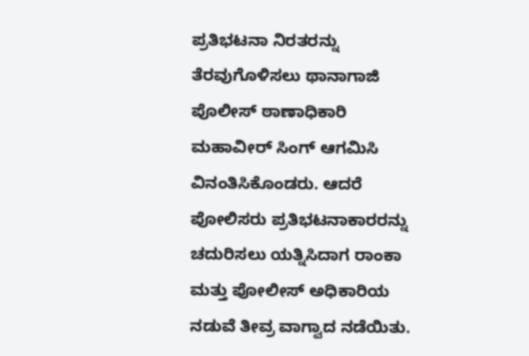ಪ್ರತಿಭಟನಾ ನಿರತರನ್ನು ತೆರವುಗೊಳಿಸಲು ಥಾನಾಗಾಜಿ ಪೊಲೀಸ್ ಠಾಣಾಧಿಕಾರಿ ಮಹಾವೀರ್ ಸಿಂಗ್ ಆಗಮಿಸಿ ವಿನಂತಿಸಿಕೊಂಡರು. ಆದರೆ ಪೋಲಿಸರು ಪ್ರತಿಭಟನಾಕಾರರನ್ನು ಚದುರಿಸಲು ಯತ್ನಿಸಿದಾಗ ರಾಂಕಾ ಮತ್ತು ಪೋಲೀಸ್ ಅಧಿಕಾರಿಯ ನಡುವೆ ತೀವ್ರ ವಾಗ್ವಾದ ನಡೆಯಿತು.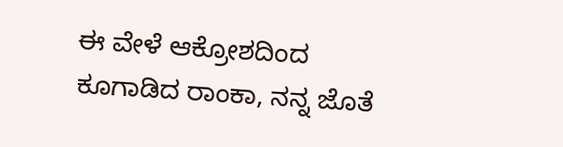ಈ ವೇಳೆ ಆಕ್ರೋಶದಿಂದ ಕೂಗಾಡಿದ ರಾಂಕಾ, ನನ್ನ ಜೊತೆ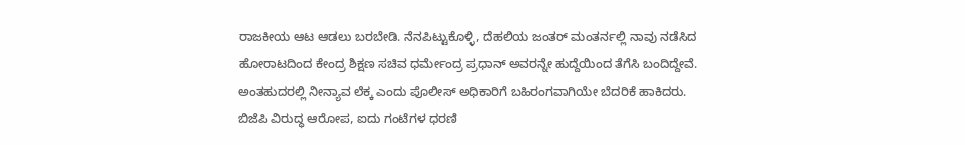ರಾಜಕೀಯ ಆಟ ಆಡಲು ಬರಬೇಡಿ. ನೆನಪಿಟ್ಟುಕೊಳ್ಳಿ, ದೆಹಲಿಯ ಜಂತರ್ ಮಂತರ್ನಲ್ಲಿ ನಾವು ನಡೆಸಿದ ಹೋರಾಟದಿಂದ ಕೇಂದ್ರ ಶಿಕ್ಷಣ ಸಚಿವ ಧರ್ಮೇಂದ್ರ ಪ್ರಧಾನ್ ಅವರನ್ನೇ ಹುದ್ದೆಯಿಂದ ತೆಗೆಸಿ ಬಂದಿದ್ದೇವೆ. ಅಂತಹುದರಲ್ಲಿ ನೀನ್ಯಾವ ಲೆಕ್ಕ ಎಂದು ಪೊಲೀಸ್ ಅಧಿಕಾರಿಗೆ ಬಹಿರಂಗವಾಗಿಯೇ ಬೆದರಿಕೆ ಹಾಕಿದರು.
ಬಿಜೆಪಿ ವಿರುದ್ಧ ಆರೋಪ, ಐದು ಗಂಟೆಗಳ ಧರಣಿ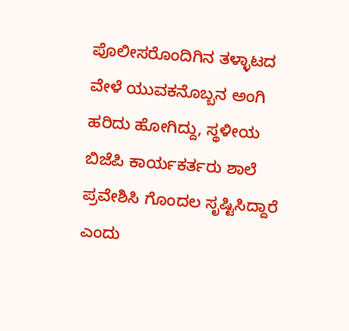ಪೊಲೀಸರೊಂದಿಗಿನ ತಳ್ಳಾಟದ ವೇಳೆ ಯುವಕನೊಬ್ಬನ ಅಂಗಿ ಹರಿದು ಹೋಗಿದ್ದು, ಸ್ಥಳೀಯ ಬಿಜೆಪಿ ಕಾರ್ಯಕರ್ತರು ಶಾಲೆ ಪ್ರವೇಶಿಸಿ ಗೊಂದಲ ಸೃಷ್ಟಿಸಿದ್ದಾರೆ ಎಂದು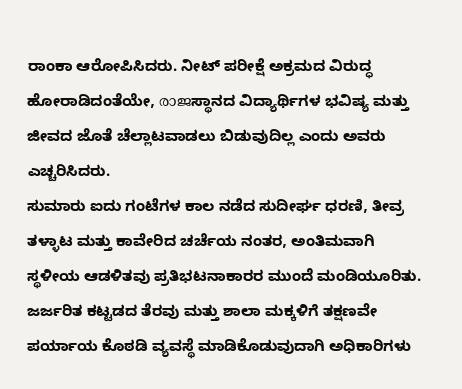ರಾಂಕಾ ಆರೋಪಿಸಿದರು. ನೀಟ್ ಪರೀಕ್ಷೆ ಅಕ್ರಮದ ವಿರುದ್ಧ ಹೋರಾಡಿದಂತೆಯೇ, രാജಸ್ಥಾನದ ವಿದ್ಯಾರ್ಥಿಗಳ ಭವಿಷ್ಯ ಮತ್ತು ಜೀವದ ಜೊತೆ ಚೆಲ್ಲಾಟವಾಡಲು ಬಿಡುವುದಿಲ್ಲ ಎಂದು ಅವರು ಎಚ್ಚರಿಸಿದರು.
ಸುಮಾರು ಐದು ಗಂಟೆಗಳ ಕಾಲ ನಡೆದ ಸುದೀರ್ಘ ಧರಣಿ, ತೀವ್ರ ತಳ್ಳಾಟ ಮತ್ತು ಕಾವೇರಿದ ಚರ್ಚೆಯ ನಂತರ, ಅಂತಿಮವಾಗಿ ಸ್ಥಳೀಯ ಆಡಳಿತವು ಪ್ರತಿಭಟನಾಕಾರರ ಮುಂದೆ ಮಂಡಿಯೂರಿತು. ಜರ್ಜರಿತ ಕಟ್ಟಡದ ತೆರವು ಮತ್ತು ಶಾಲಾ ಮಕ್ಕಳಿಗೆ ತಕ್ಷಣವೇ ಪರ್ಯಾಯ ಕೊಠಡಿ ವ್ಯವಸ್ಥೆ ಮಾಡಿಕೊಡುವುದಾಗಿ ಅಧಿಕಾರಿಗಳು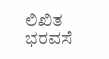ಲಿಖಿತ ಭರವಸೆ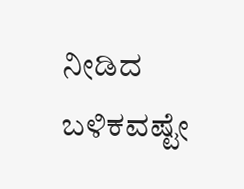ನೀಡಿದ ಬಳಿಕವಷ್ಟೇ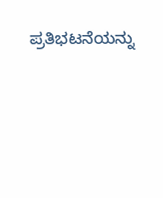ಪ್ರತಿಭಟನೆಯನ್ನು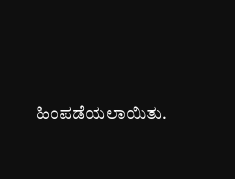ಹಿಂಪಡೆಯಲಾಯಿತು.